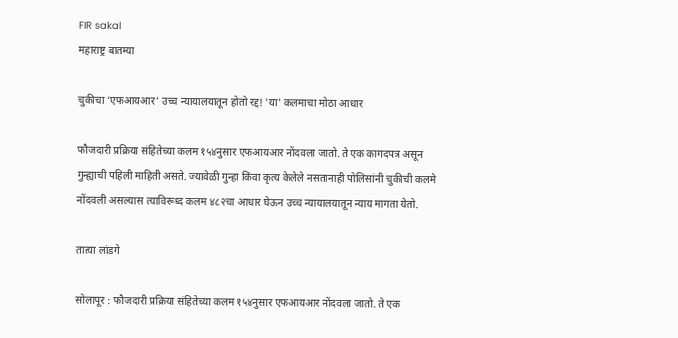FIR sakal
महाराष्ट्र बातम्या

चुकीचा ‘एफआयआर’ उच्च न्यायालयातून होतो रद्द! 'या' कलमाचा मोठा आधार

फौजदारी प्रक्रिया संहितेच्या कलम १५४नुसार एफआयआर नोंदवला जातो. ते एक कागदपत्र असून गुन्ह्याची पहिली माहिती असते. ज्यावेळी गुन्हा किंवा कृत्य केलेले नसतानाही पोलिसांनी चुकीची कलमे नोंदवली असल्यास त्याविरूध्द कलम ४८२चा आधार घेऊन उच्च न्यायालयातून न्याय मागता येतो.

तात्या लांडगे

सोलापूर : फौजदारी प्रक्रिया संहितेच्या कलम १५४नुसार एफआयआर नोंदवला जातो. ते एक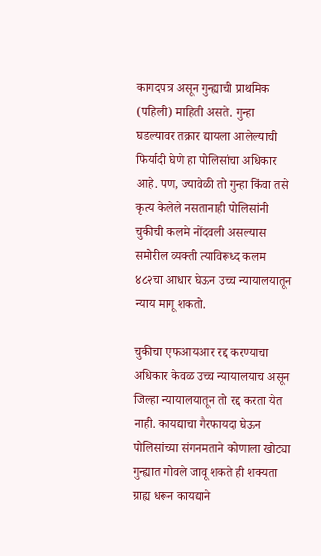कागदपत्र असून गुन्ह्याची प्राथमिक (पहिली) माहिती असते. गुन्हा घडल्यावर तक्रार द्यायला आलेल्याची फिर्यादी घेणे हा पोलिसांचा अधिकार आहे. पण, ज्यावेळी तो गुन्हा किंवा तसे कृत्य केलेले नसतानाही पोलिसांनी चुकीची कलमे नोंदवली असल्यास समोरील व्यक्ती त्याविरूध्द कलम ४८२चा आधार घेऊन उच्च न्यायालयातून न्याय मागू शकतो.

चुकीचा एफआयआर रद्द करण्याचा अधिकार केवळ उच्च न्यायालयाच असून जिल्हा न्यायालयातून तो रद्द करता येत नाही. कायद्याचा गैरफायदा घेऊन पोलिसांच्या संगनमताने कोणाला खोट्या गुन्ह्यात गोवले जावू शकते ही शक्यता ग्राह्य धरून कायद्याने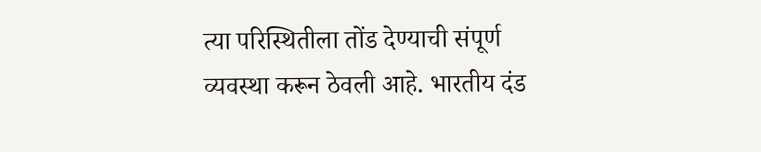त्या परिस्थितीला तोंड देण्याची संपूर्ण व्यवस्था करून ठेवली आहे. भारतीय दंड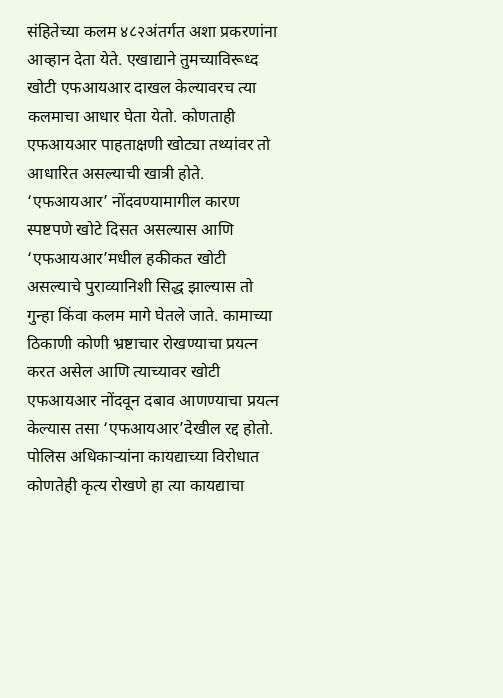संहितेच्या कलम ४८२अंतर्गत अशा प्रकरणांना आव्हान देता येते. एखाद्याने तुमच्याविरूध्द खोटी एफआयआर दाखल केल्यावरच त्या कलमाचा आधार घेता येतो. कोणताही एफआयआर पाहताक्षणी खोट्या तथ्यांवर तो आधारित असल्याची खात्री होते. ‘एफआयआर’ नोंदवण्यामागील कारण स्पष्टपणे खोटे दिसत असल्यास आणि ‘एफआयआर’मधील हकीकत खोटी असल्याचे पुराव्यानिशी सिद्ध झाल्यास तो गुन्हा किंवा कलम मागे घेतले जाते. कामाच्या ठिकाणी कोणी भ्रष्टाचार रोखण्याचा प्रयत्न करत असेल आणि त्याच्यावर खोटी एफआयआर नोंदवून दबाव आणण्याचा प्रयत्न केल्यास तसा ‘एफआयआर’देखील रद्द होतो. पोलिस अधिकाऱ्यांना कायद्याच्या विरोधात कोणतेही कृत्य रोखणे हा त्या कायद्याचा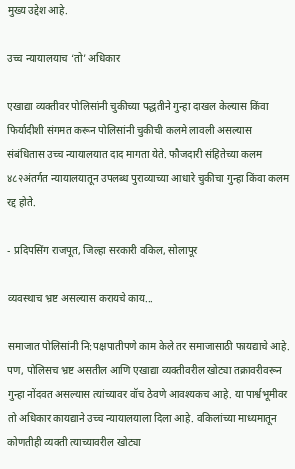मुख्य उद्देश आहे.

उच्च न्यायालयाच ‘तो’ अधिकार

एखाद्या व्यक्तीवर पोलिसांनी चुकीच्या पद्धतीने गुन्हा दाखल केल्यास किंवा फिर्यादीशी संगमत करून पोलिसांनी चुकीची कलमे लावली असल्यास संबंधितास उच्च न्यायालयात दाद मागता येते. फौजदारी संहितेच्या कलम ४८२अंतर्गत न्यायालयातून उपलब्ध पुराव्याच्या आधारे चुकीचा गुन्हा किंवा कलम रद्द होते.

- प्रदिपसिंग राजपूत, जिल्हा सरकारी वकिल, सोलापूर

व्यवस्थाच भ्रष्ट असल्यास करायचे काय...

समाजात पोलिसांनी नि:पक्षपातीपणे काम केले तर समाजासाठी फायद्याचे आहे. पण, पोलिसच भ्रष्ट असतील आणि एखाद्या व्यक्तीवरील खोट्या तक्रावरीवरून गुन्हा नोंदवत असल्यास त्यांच्यावर वॉच ठेवणे आवश्यकच आहे. या पार्श्वभूमीवर तो अधिकार कायद्याने उच्च न्यायालयाला दिला आहे. वकिलांच्या माध्यमातून कोणतीही व्यक्ती त्याच्यावरील खोट्या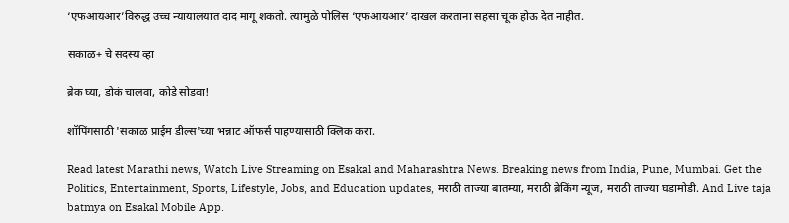‘एफआयआर’विरुद्ध उच्च न्यायालयात दाद मागू शकतो. त्यामुळे पोलिस ‘एफआयआर’ दाखल करताना सहसा चूक होऊ देत नाहीत.

सकाळ+ चे सदस्य व्हा

ब्रेक घ्या, डोकं चालवा, कोडे सोडवा!

शॉपिंगसाठी 'सकाळ प्राईम डील्स'च्या भन्नाट ऑफर्स पाहण्यासाठी क्लिक करा.

Read latest Marathi news, Watch Live Streaming on Esakal and Maharashtra News. Breaking news from India, Pune, Mumbai. Get the Politics, Entertainment, Sports, Lifestyle, Jobs, and Education updates, मराठी ताज्या बातम्या, मराठी ब्रेकिंग न्यूज, मराठी ताज्या घडामोडी. And Live taja batmya on Esakal Mobile App.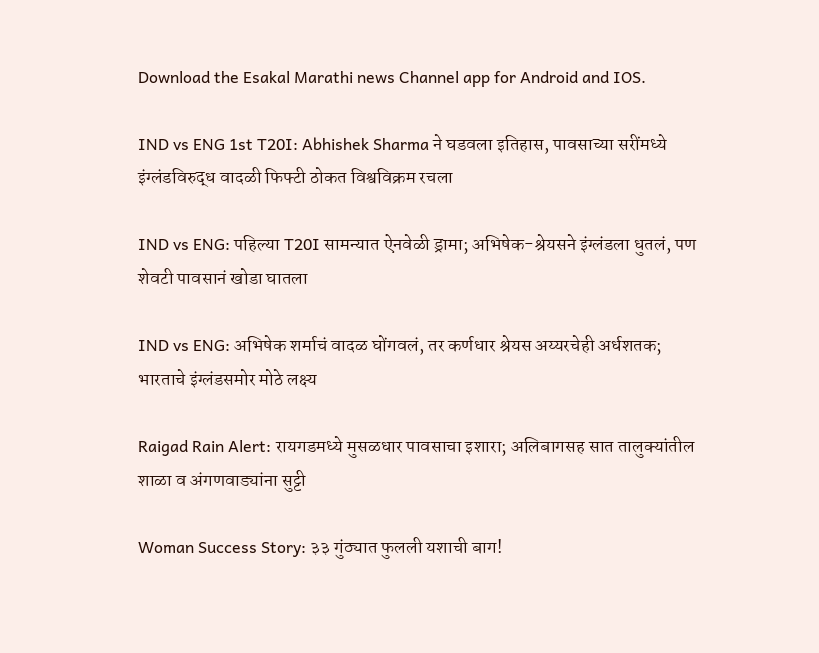Download the Esakal Marathi news Channel app for Android and IOS.

IND vs ENG 1st T20I: Abhishek Sharma ने घडवला इतिहास, पावसाच्या सरींमध्ये इंग्लंडविरुद्ध वादळी फिफ्टी ठोकत विश्वविक्रम रचला

IND vs ENG: पहिल्या T20I सामन्यात ऐनवेळी ड्रामा; अभिषेक-श्रेयसने इंग्लंडला धुतलं, पण शेवटी पावसानं खोडा घातला

IND vs ENG: अभिषेक शर्माचं वादळ घोंगवलं, तर कर्णधार श्रेयस अय्यरचेही अर्धशतक; भारताचे इंग्लंडसमोर मोठे लक्ष्य

Raigad Rain Alert: रायगडमध्ये मुसळधार पावसाचा इशारा; अलिबागसह सात तालुक्यांतील शाळा व अंगणवाड्यांना सुट्टी

Woman Success Story: ३३ गुंठ्यात फुलली यशाची बाग!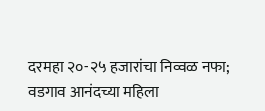दरमहा २०-२५ हजारांचा निव्वळ नफा; वडगाव आनंदच्या महिला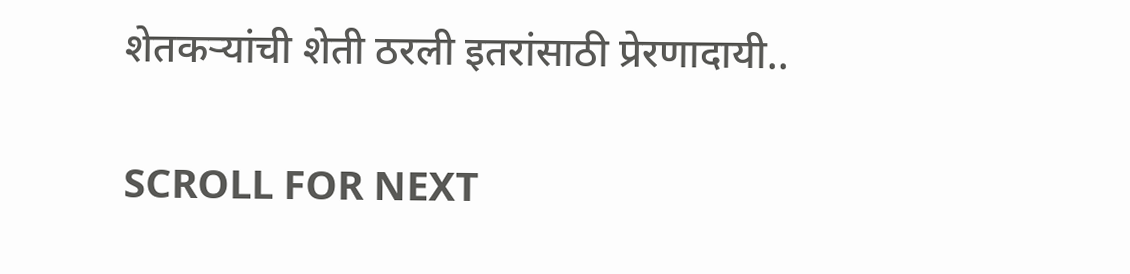शेतकऱ्यांची शेती ठरली इतरांसाठी प्रेरणादायी..

SCROLL FOR NEXT